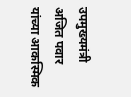उपमुख्यमंत्री अजित पवार यांच्या आकस्मिक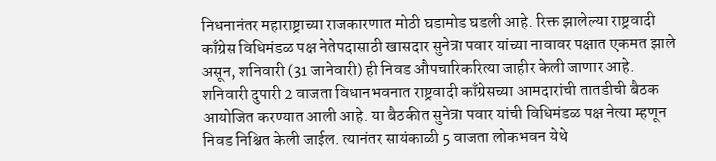निधनानंतर महाराष्ट्राच्या राजकारणात मोठी घडामोड घडली आहे. रिक्त झालेल्या राष्ट्रवादी काँग्रेस विधिमंडळ पक्ष नेतेपदासाठी खासदार सुनेत्रा पवार यांच्या नावावर पक्षात एकमत झाले असून, शनिवारी (31 जानेवारी) ही निवड औपचारिकरित्या जाहीर केली जाणार आहे.
शनिवारी दुपारी 2 वाजता विधानभवनात राष्ट्रवादी काँग्रेसच्या आमदारांची तातडीची बैठक आयोजित करण्यात आली आहे. या बैठकीत सुनेत्रा पवार यांची विधिमंडळ पक्ष नेत्या म्हणून निवड निश्चित केली जाईल. त्यानंतर सायंकाळी 5 वाजता लोकभवन येथे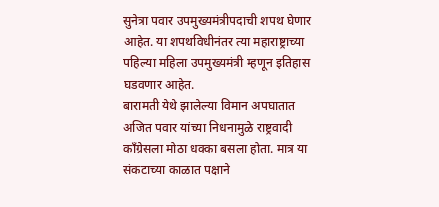सुनेत्रा पवार उपमुख्यमंत्रीपदाची शपथ घेणार आहेत. या शपथविधीनंतर त्या महाराष्ट्राच्या पहिल्या महिला उपमुख्यमंत्री म्हणून इतिहास घडवणार आहेत.
बारामती येथे झालेल्या विमान अपघातात अजित पवार यांच्या निधनामुळे राष्ट्रवादी काँग्रेसला मोठा धक्का बसला होता. मात्र या संकटाच्या काळात पक्षाने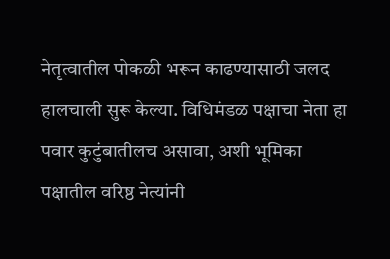नेतृत्वातील पोकळी भरून काढण्यासाठी जलद हालचाली सुरू केल्या. विधिमंडळ पक्षाचा नेता हा पवार कुटुंबातीलच असावा, अशी भूमिका पक्षातील वरिष्ठ नेत्यांनी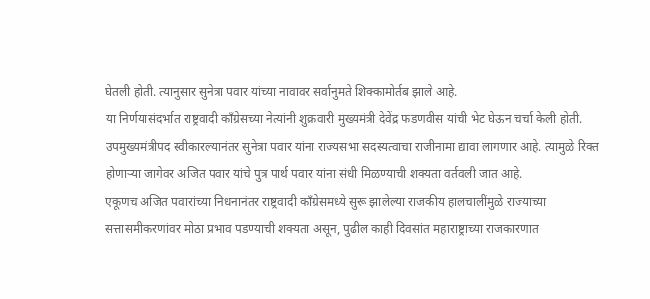घेतली होती. त्यानुसार सुनेत्रा पवार यांच्या नावावर सर्वानुमते शिक्कामोर्तब झाले आहे.
या निर्णयासंदर्भात राष्ट्रवादी काँग्रेसच्या नेत्यांनी शुक्रवारी मुख्यमंत्री देवेंद्र फडणवीस यांची भेट घेऊन चर्चा केली होती. उपमुख्यमंत्रीपद स्वीकारल्यानंतर सुनेत्रा पवार यांना राज्यसभा सदस्यत्वाचा राजीनामा द्यावा लागणार आहे. त्यामुळे रिक्त होणाऱ्या जागेवर अजित पवार यांचे पुत्र पार्थ पवार यांना संधी मिळण्याची शक्यता वर्तवली जात आहे.
एकूणच अजित पवारांच्या निधनानंतर राष्ट्रवादी काँग्रेसमध्ये सुरू झालेल्या राजकीय हालचालींमुळे राज्याच्या सत्तासमीकरणांवर मोठा प्रभाव पडण्याची शक्यता असून, पुढील काही दिवसांत महाराष्ट्राच्या राजकारणात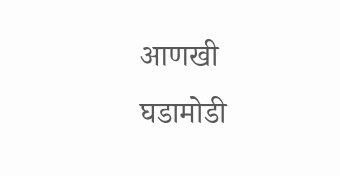आणखी घडामोडी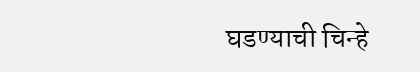घडण्याची चिन्हे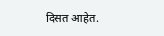दिसत आहेत.